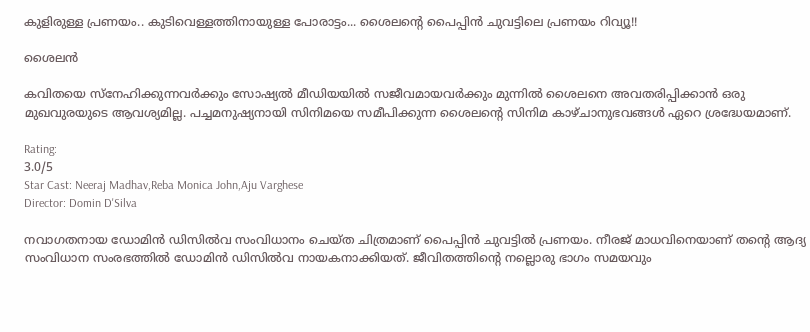കുളിരുള്ള പ്രണയം.. കുടിവെള്ളത്തിനായുള്ള പോരാട്ടം... ശൈലന്റെ പൈപ്പിൻ ചുവട്ടിലെ പ്രണയം റിവ്യൂ!!

ശൈലൻ

കവിതയെ സ്നേഹിക്കുന്നവർക്കും സോഷ്യൽ മീഡിയയിൽ സജീവമായവർക്കും മുന്നിൽ ശൈലനെ അവതരിപ്പിക്കാൻ ഒരു മുഖവുരയുടെ ആവശ്യമില്ല. പച്ചമനുഷ്യനായി സിനിമയെ സമീപിക്കുന്ന ശൈലന്റെ സിനിമ കാഴ്ചാനുഭവങ്ങൾ ഏറെ ശ്രദ്ധേയമാണ്.

Rating:
3.0/5
Star Cast: Neeraj Madhav,Reba Monica John,Aju Varghese
Director: Domin D'Silva

നവാഗതനായ ഡോമിന്‍ ഡിസില്‍വ സംവിധാനം ചെയ്ത ചിത്രമാണ് പൈപ്പിന്‍ ചുവട്ടില്‍ പ്രണയം. നീരജ് മാധവിനെയാണ് തന്റെ ആദ്യ സംവിധാന സംരഭത്തിൽ ഡോമിന്‍ ഡിസില്‍വ നായകനാക്കിയത്. ജീവിതത്തിന്റെ നല്ലൊരു ഭാഗം സമയവും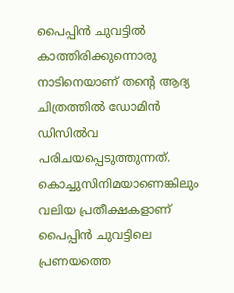പൈപ്പിൻ ചുവട്ടിൽ കാത്തിരിക്കുന്നൊരു നാടിനെയാണ് തന്റെ ആദ്യ ചിത്രത്തിൽ ഡോമിന്‍ ഡിസില്‍വ പരിചയപ്പെടുത്തുന്നത്. കൊച്ചുസിനിമയാണെങ്കിലും വലിയ പ്രതീക്ഷകളാണ് പൈപ്പിൻ ചുവട്ടിലെ പ്രണയത്തെ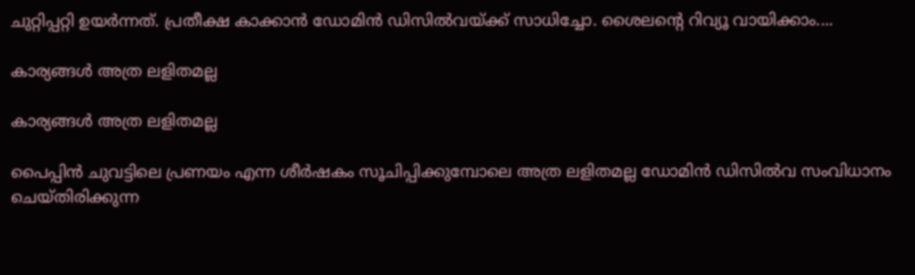ചുറ്റിപ്പറ്റി ഉയർന്നത്. പ്രതീക്ഷ കാക്കാൻ ഡോമിന്‍ ഡിസില്‍വയ്ക്ക് സാധിച്ചോ. ശൈലന്റെ റിവ്യൂ വായിക്കാം....

കാര്യങ്ങൾ അത്ര ലളിതമല്ല

കാര്യങ്ങൾ അത്ര ലളിതമല്ല

പൈപ്പിൻ ചുവട്ടിലെ പ്രണയം എന്ന ശീർഷകം സൂചിപ്പിക്കുമ്പോലെ അത്ര ലളിതമല്ല ഡോമിൻ ഡിസിൽവ സംവിധാനം ചെയ്തിരിക്കുന്ന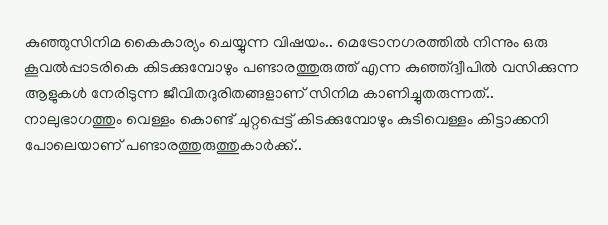കുഞ്ഞുസിനിമ കൈകാര്യം ചെയ്യുന്ന വിഷയം.. മെട്രോനഗരത്തിൽ നിന്നും ഒരു കൂവൽപ്പാടരികെ കിടക്കുമ്പോഴും പണ്ടാരത്തുരുത്ത് എന്ന കുഞ്ഞ്ദ്വീപിൽ വസിക്കുന്ന ആളുകൾ നേരിടുന്ന ജീവിതദുരിതങ്ങളാണ് സിനിമ കാണിച്ചുതരുന്നത്.. നാലുഭാഗത്തും വെള്ളം കൊണ്ട് ചുറ്റപ്പെട്ട് കിടക്കുമ്പോഴും കുടിവെള്ളം കിട്ടാക്കനി പോലെയാണ് പണ്ടാരത്തുരുത്തുകാർക്ക്..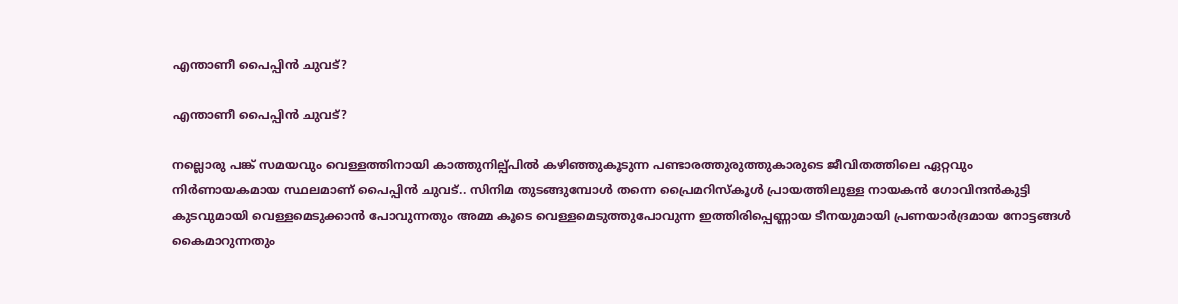എന്താണീ പൈപ്പിൻ ചുവട്?

എന്താണീ പൈപ്പിൻ ചുവട്?

നല്ലൊരു പങ്ക് സമയവും വെള്ളത്തിനായി കാത്തുനില്പ്പിൽ കഴിഞ്ഞുകൂടുന്ന പണ്ടാരത്തുരുത്തുകാരുടെ ജീവിതത്തിലെ ഏറ്റവും നിർണായകമായ സ്ഥലമാണ് പൈപ്പിൻ ചുവട്.. സിനിമ തുടങ്ങുമ്പോൾ തന്നെ പ്രൈമറിസ്കൂൾ പ്രായത്തിലുള്ള നായകൻ ഗോവിന്ദൻകുട്ടി കുടവുമായി വെള്ളമെടുക്കാൻ പോവുന്നതും അമ്മ കൂടെ വെള്ളമെടുത്തുപോവുന്ന ഇത്തിരിപ്പെണ്ണായ ടീനയുമായി പ്രണയാർദ്രമായ നോട്ടങ്ങൾ കൈമാറുന്നതും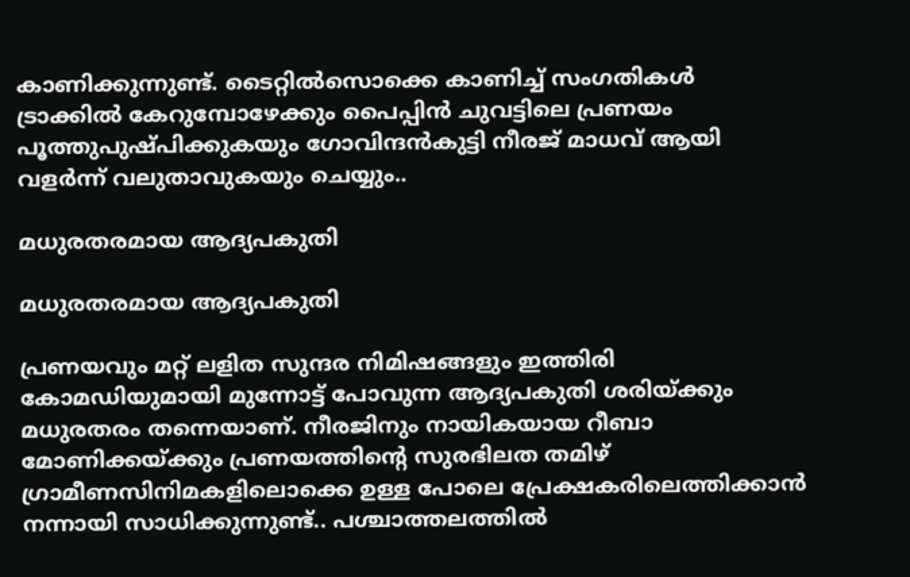കാണിക്കുന്നുണ്ട്. ടൈറ്റിൽസൊക്കെ കാണിച്ച് സംഗതികൾ ട്രാക്കിൽ കേറുമ്പോഴേക്കും പൈപ്പിൻ ചുവട്ടിലെ പ്രണയം പൂത്തുപുഷ്പിക്കുകയും ഗോവിന്ദൻകുട്ടി നീരജ് മാധവ് ആയി വളർന്ന് വലുതാവുകയും ചെയ്യും..

മധുരതരമായ ആദ്യപകുതി

മധുരതരമായ ആദ്യപകുതി

പ്രണയവും മറ്റ് ലളിത സുന്ദര നിമിഷങ്ങളും ഇത്തിരി കോമഡിയുമായി മുന്നോട്ട് പോവുന്ന ആദ്യപകുതി ശരിയ്ക്കും മധുരതരം തന്നെയാണ്. നീരജിനും നായികയായ റീബാ മോണിക്കയ്ക്കും പ്രണയത്തിന്റെ സുരഭിലത തമിഴ് ഗ്രാമീണസിനിമകളിലൊക്കെ ഉള്ള പോലെ പ്രേക്ഷകരിലെത്തിക്കാൻ നന്നായി സാധിക്കുന്നുണ്ട്.. പശ്ചാത്തലത്തിൽ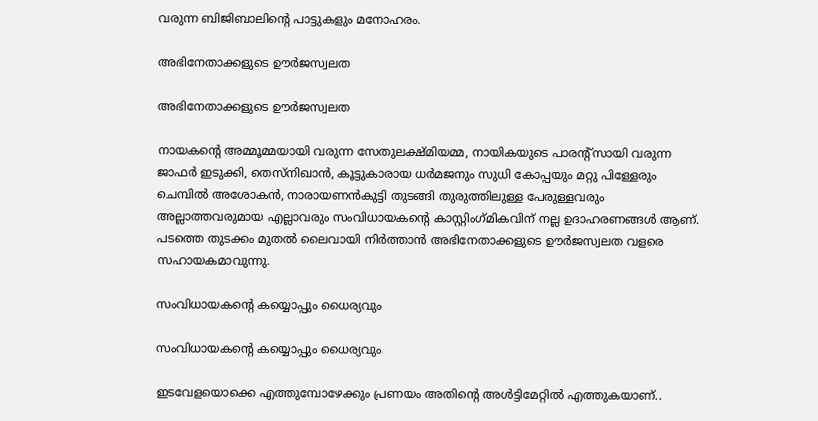വരുന്ന ബിജിബാലിന്റെ പാട്ടുകളും മനോഹരം.

അഭിനേതാക്കളുടെ ഊർജസ്വലത

അഭിനേതാക്കളുടെ ഊർജസ്വലത

നായകന്റെ അമ്മൂമ്മയായി വരുന്ന സേതുലക്ഷ്മിയമ്മ, നായികയുടെ പാരന്റ്സായി വരുന്ന ജാഫർ ഇടുക്കി, തെസ്നിഖാൻ, കൂട്ടുകാരായ ധർമജനും സുധി കോപ്പയും മറ്റു പിള്ളേരും ചെമ്പിൽ അശോകൻ, നാരായണൻകുട്ടി തുടങ്ങി തുരുത്തിലുള്ള പേരുള്ളവരും അല്ലാത്തവരുമായ എല്ലാവരും സംവിധായകന്റെ കാസ്റ്റിംഗ്‌മികവിന് നല്ല ഉദാഹരണങ്ങൾ ആണ്. പടത്തെ തുടക്കം മുതൽ ലൈവായി നിർത്താൻ അഭിനേതാക്കളുടെ ഊർജസ്വലത വളരെ സഹായകമാവുന്നു.

സംവിധായകന്റെ കയ്യൊപ്പും ധൈര്യവും

സംവിധായകന്റെ കയ്യൊപ്പും ധൈര്യവും

ഇടവേളയൊക്കെ എത്തുമ്പോഴേക്കും പ്രണയം അതിന്റെ അൾട്ടിമേറ്റിൽ എത്തുകയാണ്..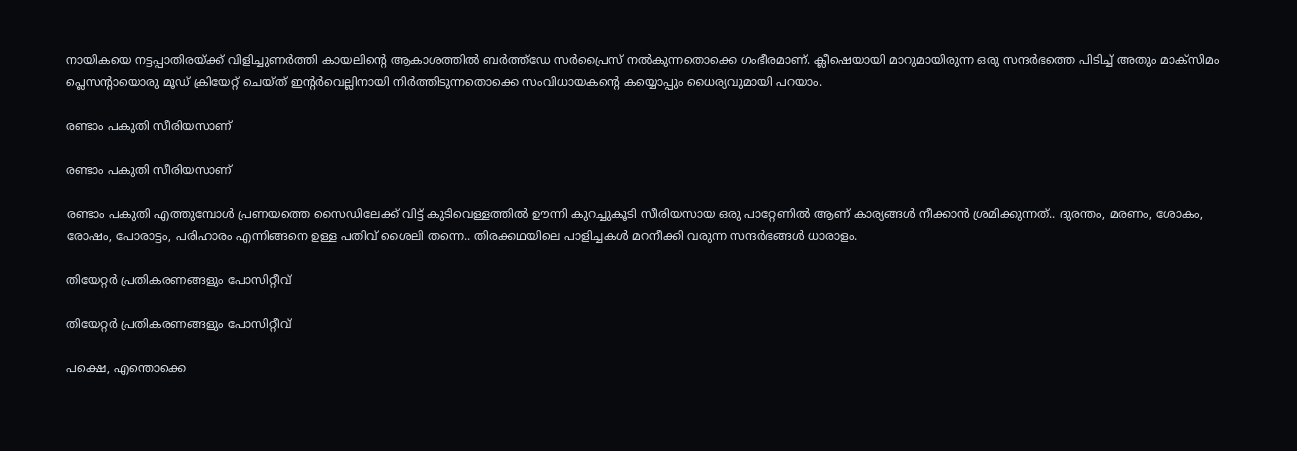നായികയെ നട്ടപ്പാതിരയ്ക്ക് വിളിച്ചുണർത്തി കായലിന്റെ ആകാശത്തിൽ ബർത്ത്ഡേ സർപ്രൈസ് നൽകുന്നതൊക്കെ ഗംഭീരമാണ്. ക്ലീഷെയായി മാറുമായിരുന്ന ഒരു സന്ദർഭത്തെ പിടിച്ച് അതും മാക്സിമം പ്ലെസന്റായൊരു മൂഡ് ക്രിയേറ്റ് ചെയ്ത് ഇന്റർവെല്ലിനായി നിർത്തിടുന്നതൊക്കെ സംവിധായകന്റെ കയ്യൊപ്പും ധൈര്യവുമായി പറയാം.

രണ്ടാം പകുതി സീരിയസാണ്

രണ്ടാം പകുതി സീരിയസാണ്

രണ്ടാം പകുതി എത്തുമ്പോൾ പ്രണയത്തെ സൈഡിലേക്ക് വിട്ട് കുടിവെള്ളത്തിൽ ഊന്നി കുറച്ചുകൂടി സീരിയസായ ഒരു പാറ്റേണിൽ ആണ് കാര്യങ്ങൾ നീക്കാൻ ശ്രമിക്കുന്നത്.. ദുരന്തം, മരണം, ശോകം, രോഷം, പോരാട്ടം, പരിഹാരം എന്നിങ്ങനെ ഉള്ള പതിവ് ശൈലി തന്നെ.. തിരക്കഥയിലെ പാളിച്ചകൾ മറനീക്കി വരുന്ന സന്ദർഭങ്ങൾ ധാരാളം.

തിയേറ്റർ പ്രതികരണങ്ങളും പോസിറ്റീവ്

തിയേറ്റർ പ്രതികരണങ്ങളും പോസിറ്റീവ്

പക്ഷെ, എന്തൊക്കെ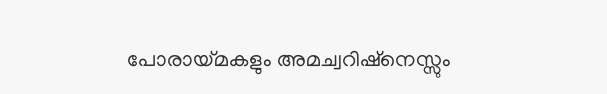പോരായ്മകളും അമച്വറിഷ്നെസ്സും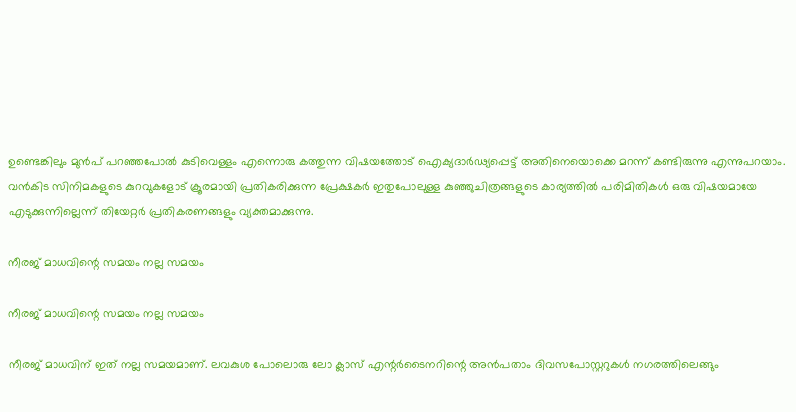ഉണ്ടെങ്കിലും മുൻപ് പറഞ്ഞപോൽ കുടിവെള്ളം എന്നൊരു കത്തുന്ന വിഷയത്തോട് ഐക്യദാർഢ്യപ്പെട്ട് അതിനെയൊക്കെ മറന്ന് കണ്ടിരുന്നു എന്നുപറയാം. വൻകിട സിനിമകളുടെ കുറവുകളോട് ക്രൂരമായി പ്രതികരിക്കുന്ന പ്രേക്ഷകർ ഇതുപോലുള്ള കുഞ്ഞുചിത്രങ്ങളുടെ കാര്യത്തിൽ പരിമിതികൾ ഒരു വിഷയമായേ എടുക്കുന്നില്ലെന്ന് തിയേറ്റർ പ്രതികരണങ്ങളും വ്യക്തമാക്കുന്നു.

നീരജ് മാധവിന്റെ സമയം നല്ല സമയം

നീരജ് മാധവിന്റെ സമയം നല്ല സമയം

നീരജ് മാധവിന് ഇത് നല്ല സമയമാണ്. ലവകുശ പോലൊരു ലോ ക്ലാസ് എന്റർടൈനറിന്റെ അൻപതാം ദിവസപോസ്റ്ററുകൾ നഗരത്തിലെങ്ങും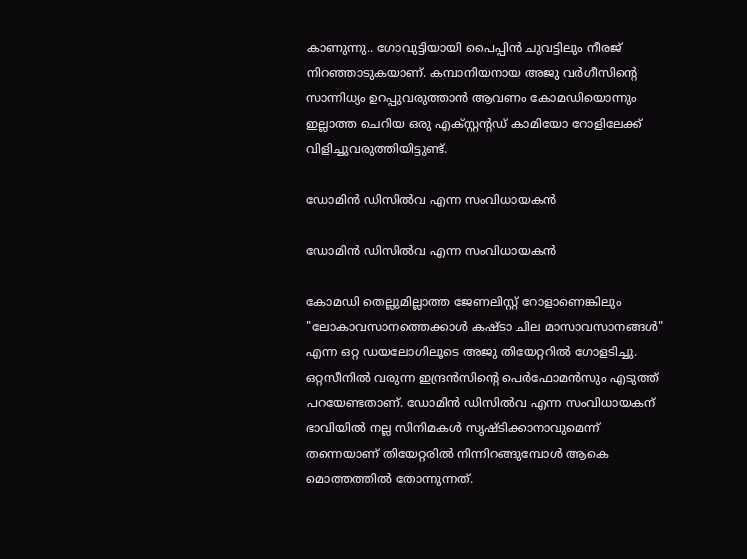കാണുന്നു.. ഗോവുട്ടിയായി പൈപ്പിൻ ചുവട്ടിലും നീരജ് നിറഞ്ഞാടുകയാണ്. കമ്പാനിയനായ അജു വർഗീസിന്റെ സാന്നിധ്യം ഉറപ്പുവരുത്താൻ ആവണം കോമഡിയൊന്നും ഇല്ലാത്ത ചെറിയ ഒരു എക്സ്റ്റന്റഡ് കാമിയോ റോളിലേക്ക് വിളിച്ചുവരുത്തിയിട്ടുണ്ട്.

ഡോമിൻ ഡിസിൽവ എന്ന സംവിധായകൻ

ഡോമിൻ ഡിസിൽവ എന്ന സംവിധായകൻ

കോമഡി തെല്ലുമില്ലാത്ത ജേണലിസ്റ്റ് റോളാണെങ്കിലും "ലോകാവസാനത്തെക്കാൾ കഷ്ടാ ചില മാസാവസാനങ്ങൾ" എന്ന ഒറ്റ ഡയലോഗിലൂടെ അജു തിയേറ്ററിൽ ഗോളടിച്ചു. ഒറ്റസീനിൽ വരുന്ന ഇന്ദ്രൻസിന്റെ ‌പെർഫോമൻസും എടുത്ത് പറയേണ്ടതാണ്. ഡോമിൻ ഡിസിൽവ എന്ന സംവിധായകന് ഭാവിയിൽ നല്ല സിനിമകൾ സൃഷ്ടിക്കാനാവുമെന്ന് തന്നെയാണ് തിയേറ്റരിൽ നിന്നിറങ്ങുമ്പോൾ ആകെ മൊത്തത്തിൽ തോന്നുന്നത്.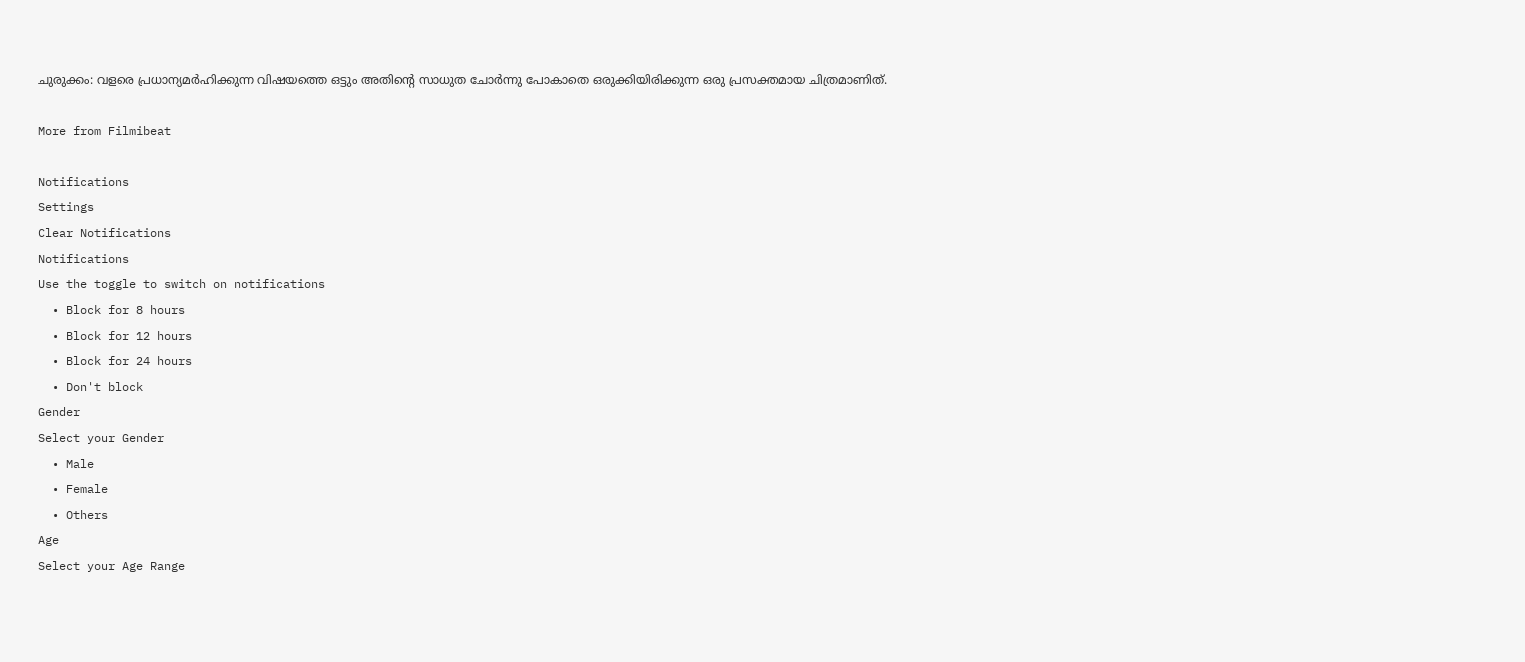ചുരുക്കം: വളരെ പ്രധാന്യമർഹിക്കുന്ന വിഷയത്തെ ഒട്ടും അതിന്റെ സാധുത ചോർന്നു പോകാതെ ഒരുക്കിയിരിക്കുന്ന ഒരു പ്രസക്തമായ ചിത്രമാണിത്.

More from Filmibeat

Notifications
Settings
Clear Notifications
Notifications
Use the toggle to switch on notifications
  • Block for 8 hours
  • Block for 12 hours
  • Block for 24 hours
  • Don't block
Gender
Select your Gender
  • Male
  • Female
  • Others
Age
Select your Age Range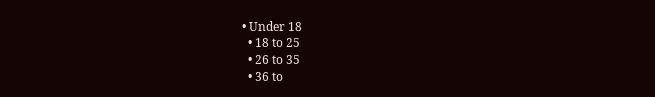• Under 18
  • 18 to 25
  • 26 to 35
  • 36 to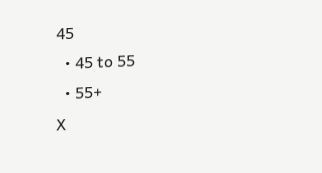45
  • 45 to 55
  • 55+
X